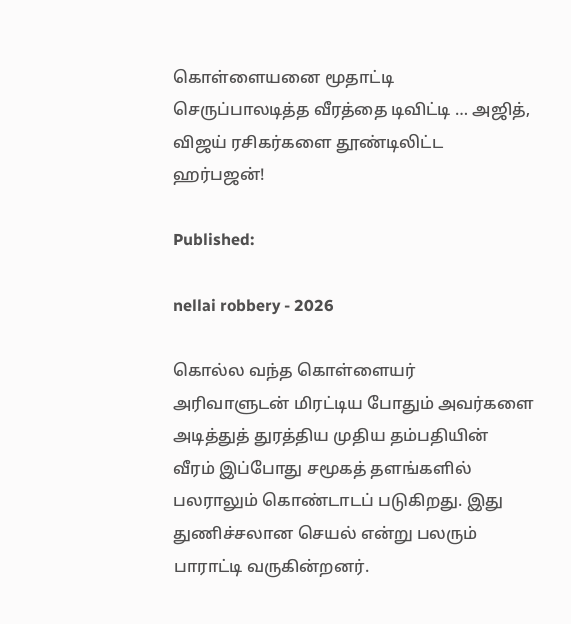கொள்ளையனை மூதாட்டி செருப்பாலடித்த வீரத்தை டிவிட்டி … அஜித், விஜய் ரசிகர்களை தூண்டிலிட்ட ஹர்பஜன்!

Published:

nellai robbery - 2026

கொல்ல வந்த கொள்ளையர் அரிவாளுடன் மிரட்டிய போதும் அவர்களை அடித்துத் துரத்திய முதிய தம்பதியின் வீரம் இப்போது சமூகத் தளங்களில் பலராலும் கொண்டாடப் படுகிறது. இது துணிச்சலான செயல் என்று பலரும் பாராட்டி வருகின்றனர்.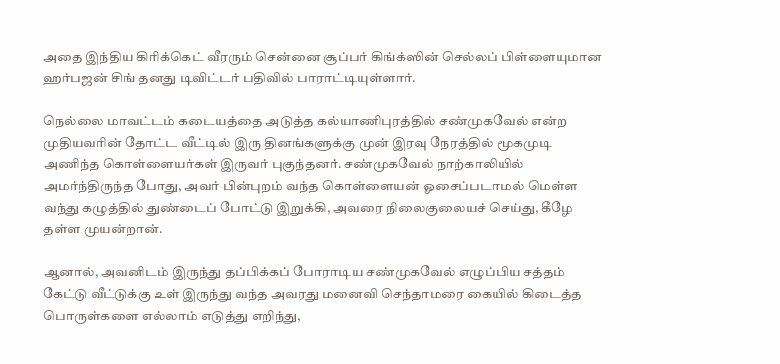அதை இந்திய கிரிக்கெட் வீரரும் சென்னை சூப்பர் கிங்க்ஸின் செல்லப் பிள்ளையுமான ஹர்பஜன் சிங் தனது டிவிட்டர் பதிவில் பாராட்டியுள்ளார்.

நெல்லை மாவட்டம் கடையத்தை அடுத்த கல்யாணிபுரத்தில் சண்முகவேல் என்ற முதியவரின் தோட்ட வீட்டில் இரு தினங்களுக்கு முன் இரவு நேரத்தில் மூகமுடி அணிந்த கொள்ளையர்கள் இருவர் புகுந்தனர். சண்முகவேல் நாற்காலியில் அமர்ந்திருந்த போது, அவர் பின்புறம் வந்த கொள்ளையன் ஓசைப்படாமல் மெள்ள வந்து கழுத்தில் துண்டைப் போட்டு இறுக்கி, அவரை நிலைகுலையச் செய்து, கீழே தள்ள முயன்றான்.

ஆனால், அவனிடம் இருந்து தப்பிக்கப் போராடிய சண்முகவேல் எழுப்பிய சத்தம் கேட்டு வீட்டுக்கு உள் இருந்து வந்த அவரது மனைவி செந்தாமரை கையில் கிடைத்த பொருள்களை எல்லாம் எடுத்து எறிந்து,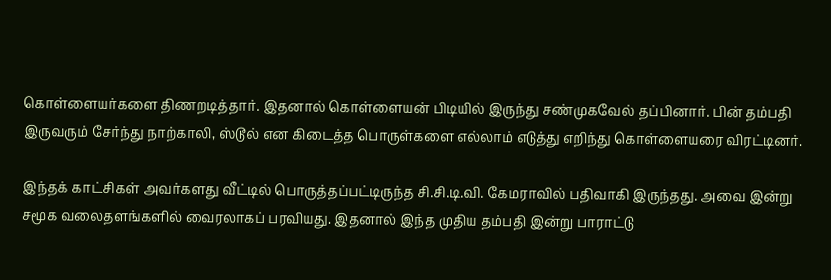கொள்ளையர்களை திணறடித்தார். இதனால் கொள்ளையன் பிடியில் இருந்து சண்முகவேல் தப்பினார். பின் தம்பதி இருவரும் சேர்ந்து நாற்காலி, ஸ்டூல் என கிடைத்த பொருள்களை எல்லாம் எடுத்து எறிந்து கொள்ளையரை விரட்டினர்.

இந்தக் காட்சிகள் அவர்களது வீட்டில் பொருத்தப்பட்டிருந்த சி.சி.டி.வி. கேமராவில் பதிவாகி இருந்தது. அவை இன்று சமூக வலைதளங்களில் வைரலாகப் பரவியது. இதனால் இந்த முதிய தம்பதி இன்று பாராட்டு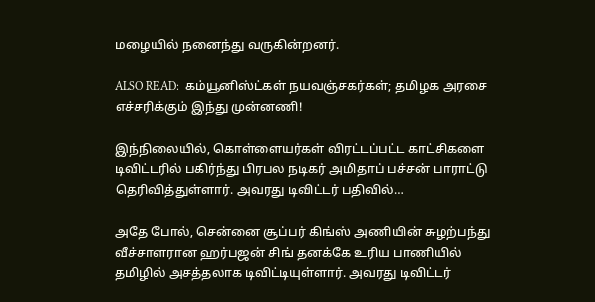மழையில் நனைந்து வருகின்றனர்.

ALSO READ:  கம்யூனிஸ்ட்கள் நயவஞ்சகர்கள்; தமிழக அரசை எச்சரிக்கும் இந்து முன்னணி!

இந்நிலையில், கொள்ளையர்கள் விரட்டப்பட்ட காட்சிகளை டிவிட்டரில் பகிர்ந்து பிரபல நடிகர் அமிதாப் பச்சன் பாராட்டு தெரிவித்துள்ளார். அவரது டிவிட்டர் பதிவில்…

அதே போல், சென்னை சூப்பர் கிங்ஸ் அணியின் சுழற்பந்து வீச்சாளரான ஹர்பஜன் சிங் தனக்கே உரிய பாணியில் தமிழில் அசத்தலாக டிவிட்டியுள்ளார். அவரது டிவிட்டர்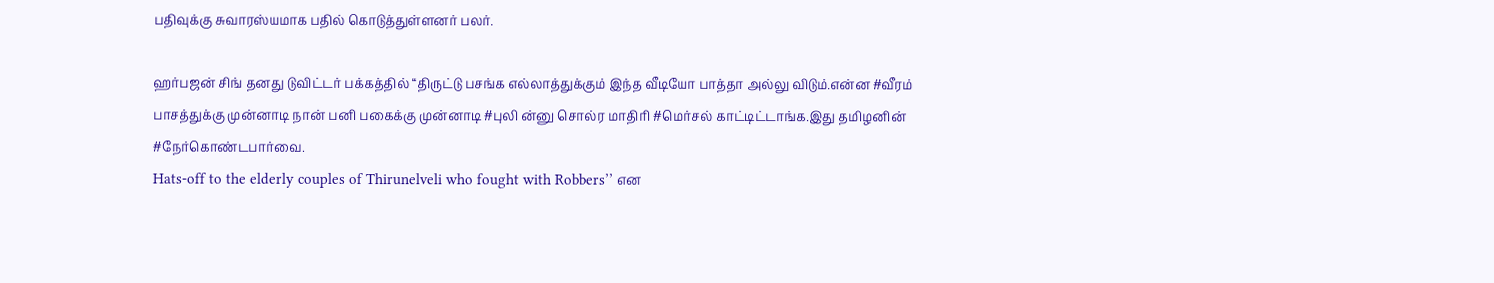பதிவுக்கு சுவாரஸ்யமாக பதில் கொடுத்துள்ளனர் பலர்.

ஹர்பஜன் சிங் தனது டுவிட்டர் பக்கத்தில் ‘‘திருட்டு பசங்க எல்லாத்துக்கும் இந்த வீடியோ பாத்தா அல்லு விடும்.என்ன #வீரம் பாசத்துக்கு முன்னாடி நான் பனி பகைக்கு முன்னாடி #புலி ன்னு சொல்ர மாதிரி #மெர்சல் காட்டிட்டாங்க.இது தமிழனின் #நேர்கொண்டபார்வை.
Hats-off to the elderly couples of Thirunelveli who fought with Robbers’’ என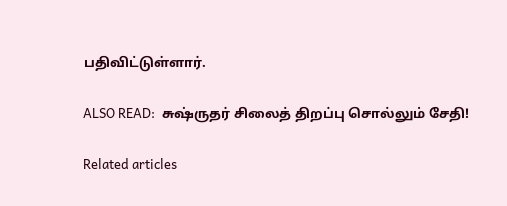பதிவிட்டுள்ளார்.

ALSO READ:  சுஷ்ருதர் சிலைத் திறப்பு சொல்லும் சேதி!

Related articles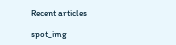Recent articles

spot_img